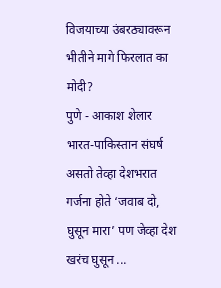विजयाच्या उंबरठ्यावरून भीतीने मागे फिरलात का मोदी?
पुणे - आकाश शेलार भारत-पाकिस्तान संघर्ष असतो तेव्हा देशभरात गर्जना होते ‘जवाब दो, घुसून मारा’ पण जेव्हा देश खरंच घुसून ...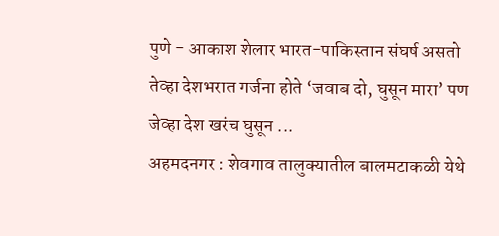पुणे - आकाश शेलार भारत-पाकिस्तान संघर्ष असतो तेव्हा देशभरात गर्जना होते ‘जवाब दो, घुसून मारा’ पण जेव्हा देश खरंच घुसून ...
अहमदनगर : शेवगाव तालुक्यातील बालमटाकळी येथे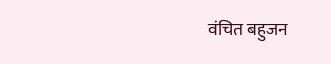वंचित बहुजन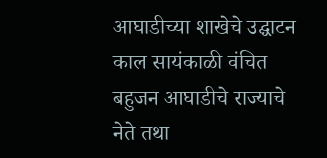आघाडीच्या शाखेचे उद्घाटन काल सायंकाळी वंचित बहुजन आघाडीचे राज्याचे नेते तथा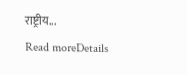राष्ट्रीय...
Read moreDetails